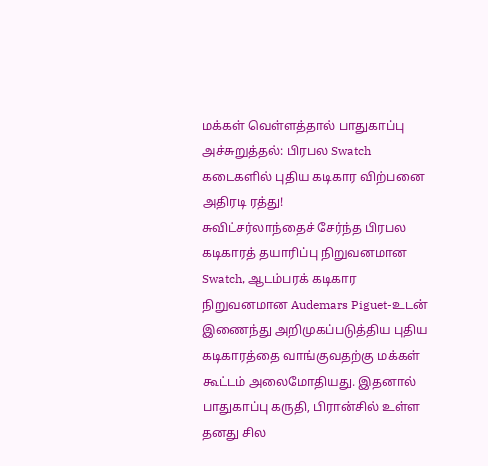மக்கள் வெள்ளத்தால் பாதுகாப்பு அச்சுறுத்தல்: பிரபல Swatch கடைகளில் புதிய கடிகார விற்பனை அதிரடி ரத்து!
சுவிட்சர்லாந்தைச் சேர்ந்த பிரபல கடிகாரத் தயாரிப்பு நிறுவனமான Swatch, ஆடம்பரக் கடிகார நிறுவனமான Audemars Piguet-உடன் இணைந்து அறிமுகப்படுத்திய புதிய கடிகாரத்தை வாங்குவதற்கு மக்கள் கூட்டம் அலைமோதியது. இதனால் பாதுகாப்பு கருதி, பிரான்சில் உள்ள தனது சில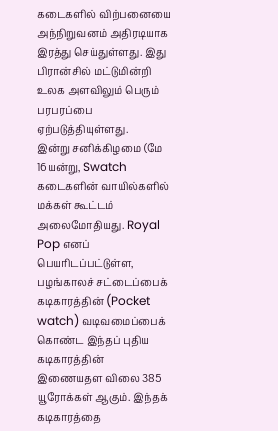கடைகளில் விற்பனையை அந்நிறுவனம் அதிரடியாக இரத்து செய்துள்ளது. இது பிரான்சில் மட்டுமின்றி உலக அளவிலும் பெரும் பரபரப்பை ஏற்படுத்தியுள்ளது.
இன்று சனிக்கிழமை (மே 16யன்று, Swatch கடைகளின் வாயில்களில் மக்கள் கூட்டம் அலைமோதியது. Royal Pop எனப் பெயரிடப்பட்டுள்ள, பழங்காலச் சட்டைப்பைக் கடிகாரத்தின் (Pocket watch) வடிவமைப்பைக் கொண்ட இந்தப் புதிய கடிகாரத்தின் இணையதள விலை 385 யூரோக்கள் ஆகும். இந்தக் கடிகாரத்தை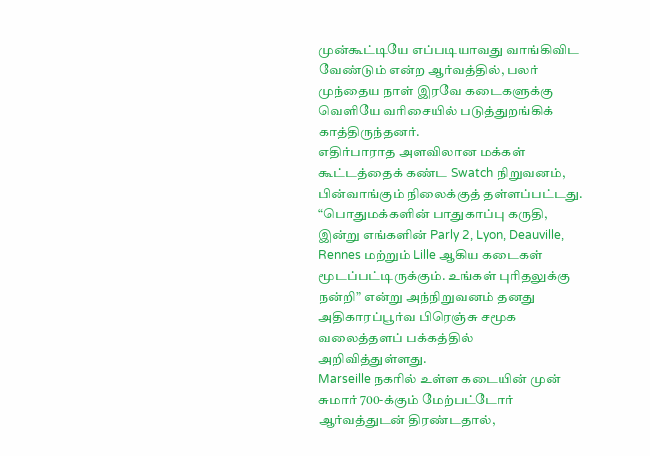முன்கூட்டியே எப்படியாவது வாங்கிவிட வேண்டும் என்ற ஆர்வத்தில், பலர் முந்தைய நாள் இரவே கடைகளுக்கு வெளியே வரிசையில் படுத்துறங்கிக் காத்திருந்தனர்.
எதிர்பாராத அளவிலான மக்கள் கூட்டத்தைக் கண்ட Swatch நிறுவனம், பின்வாங்கும் நிலைக்குத் தள்ளப்பட்டது.
“பொதுமக்களின் பாதுகாப்பு கருதி, இன்று எங்களின் Parly 2, Lyon, Deauville, Rennes மற்றும் Lille ஆகிய கடைகள் மூடப்பட்டிருக்கும். உங்கள் புரிதலுக்கு நன்றி” என்று அந்நிறுவனம் தனது அதிகாரப்பூர்வ பிரெஞ்சு சமூக வலைத்தளப் பக்கத்தில் அறிவித்துள்ளது.
Marseille நகரில் உள்ள கடையின் முன் சுமார் 700-க்கும் மேற்பட்டோர் ஆர்வத்துடன் திரண்டதால்,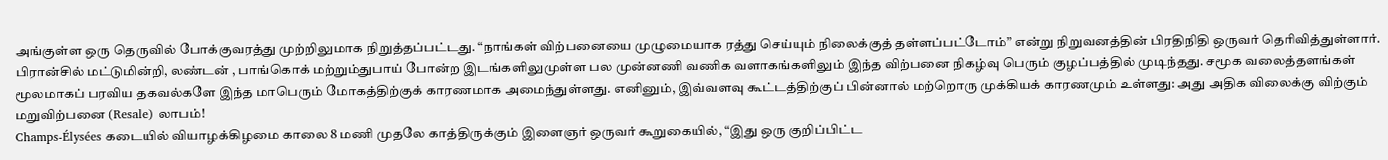அங்குள்ள ஒரு தெருவில் போக்குவரத்து முற்றிலுமாக நிறுத்தப்பட்டது. “நாங்கள் விற்பனையை முழுமையாக ரத்து செய்யும் நிலைக்குத் தள்ளப்பட்டோம்” என்று நிறுவனத்தின் பிரதிநிதி ஒருவர் தெரிவித்துள்ளார்.
பிரான்சில் மட்டுமின்றி, லண்டன் , பாங்கொக் மற்றும்துபாய் போன்ற இடங்களிலுமுள்ள பல முன்னணி வணிக வளாகங்களிலும் இந்த விற்பனை நிகழ்வு பெரும் குழப்பத்தில் முடிந்தது. சமூக வலைத்தளங்கள் மூலமாகப் பரவிய தகவல்களே இந்த மாபெரும் மோகத்திற்குக் காரணமாக அமைந்துள்ளது. எனினும், இவ்வளவு கூட்டத்திற்குப் பின்னால் மற்றொரு முக்கியக் காரணமும் உள்ளது: அது அதிக விலைக்கு விற்கும் மறுவிற்பனை (Resale) லாபம்!
Champs-Élysées கடையில் வியாழக்கிழமை காலை 8 மணி முதலே காத்திருக்கும் இளைஞர் ஒருவர் கூறுகையில், “இது ஒரு குறிப்பிட்ட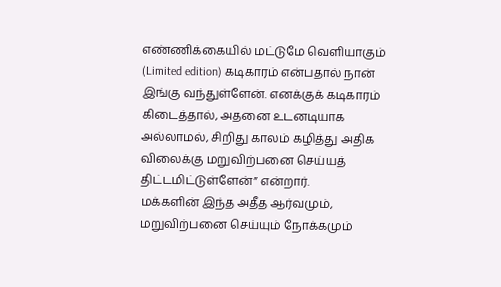எண்ணிக்கையில் மட்டுமே வெளியாகும் (Limited edition) கடிகாரம் என்பதால் நான் இங்கு வந்துள்ளேன். எனக்குக் கடிகாரம் கிடைத்தால், அதனை உடனடியாக அல்லாமல், சிறிது காலம் கழித்து அதிக விலைக்கு மறுவிற்பனை செய்யத் திட்டமிட்டுள்ளேன்” என்றார்.
மக்களின் இந்த அதீத ஆர்வமும், மறுவிற்பனை செய்யும் நோக்கமும்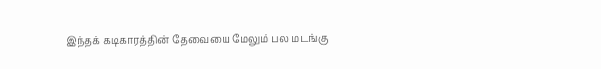இந்தக் கடிகாரத்தின் தேவையை மேலும் பல மடங்கு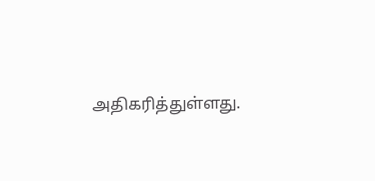அதிகரித்துள்ளது.